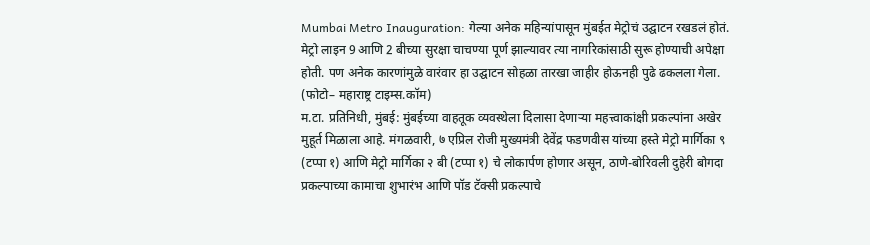Mumbai Metro Inauguration: गेल्या अनेक महिन्यांपासून मुंबईत मेट्रोचं उद्घाटन रखडलं होतं. मेट्रो लाइन 9 आणि 2 बीच्या सुरक्षा चाचण्या पूर्ण झाल्यावर त्या नागरिकांसाठी सुरू होण्याची अपेक्षा होती. पण अनेक कारणांमुळे वारंवार हा उद्घाटन सोहळा तारखा जाहीर होऊनही पुढे ढकलला गेला.
(फोटो– महाराष्ट्र टाइम्स.कॉम)
म.टा. प्रतिनिधी, मुंबई: मुंबईच्या वाहतूक व्यवस्थेला दिलासा देणाऱ्या महत्त्वाकांक्षी प्रकल्पांना अखेर मुहूर्त मिळाला आहे. मंगळवारी, ७ एप्रिल रोजी मुख्यमंत्री देवेंद्र फडणवीस यांच्या हस्ते मेट्रो मार्गिका ९ (टप्पा १) आणि मेट्रो मार्गिका २ बी (टप्पा १) चे लोकार्पण होणार असून, ठाणे-बोरिवली दुहेरी बोगदा प्रकल्पाच्या कामाचा शुभारंभ आणि पॉड टॅक्सी प्रकल्पाचे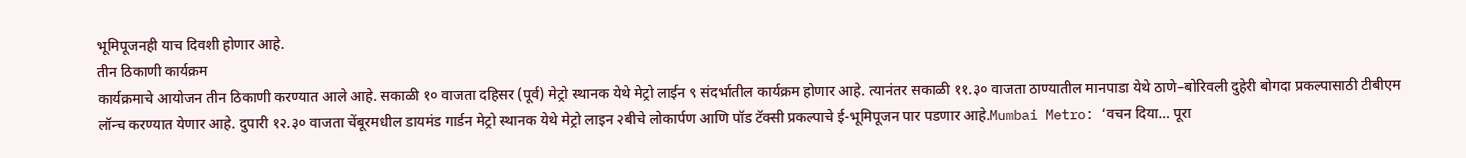भूमिपूजनही याच दिवशी होणार आहे.
तीन ठिकाणी कार्यक्रम
कार्यक्रमाचे आयोजन तीन ठिकाणी करण्यात आले आहे. सकाळी १० वाजता दहिसर (पूर्व) मेट्रो स्थानक येथे मेट्रो लाईन ९ संदर्भातील कार्यक्रम होणार आहे. त्यानंतर सकाळी ११.३० वाजता ठाण्यातील मानपाडा येथे ठाणे–बोरिवली दुहेरी बोगदा प्रकल्पासाठी टीबीएम लॉन्च करण्यात येणार आहे. दुपारी १२.३० वाजता चेंबूरमधील डायमंड गार्डन मेट्रो स्थानक येथे मेट्रो लाइन २बीचे लोकार्पण आणि पॉड टॅक्सी प्रकल्पाचे ई-भूमिपूजन पार पडणार आहे.Mumbai Metro: ‘वचन दिया… पूरा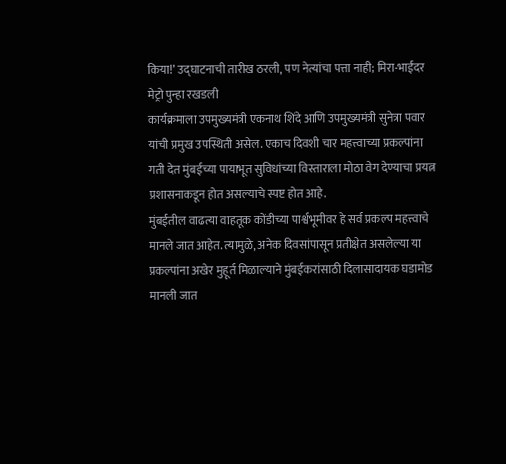किया!’ उद्घाटनाची तारीख ठरली, पण नेत्यांचा पत्ता नाही; मिरा-भाईंदर मेट्रो पुन्हा रखडली
कार्यक्रमाला उपमुख्यमंत्री एकनाथ शिंदे आणि उपमुख्यमंत्री सुनेत्रा पवार यांची प्रमुख उपस्थिती असेल. एकाच दिवशी चार महत्त्वाच्या प्रकल्पांना गती देत मुंबईच्या पायाभूत सुविधांच्या विस्ताराला मोठा वेग देण्याचा प्रयत्न प्रशासनाकडून होत असल्याचे स्पष्ट होत आहे.
मुंबईतील वाढत्या वाहतूक कोंडीच्या पार्श्वभूमीवर हे सर्व प्रकल्प महत्त्वाचे मानले जात आहेत. त्यामुळे, अनेक दिवसांपासून प्रतीक्षेत असलेल्या या प्रकल्पांना अखेर मुहूर्त मिळाल्याने मुंबईकरांसाठी दिलासादायक घडामोड मानली जात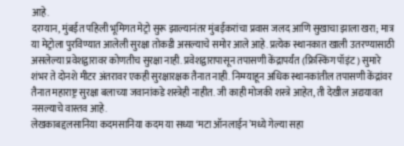आहे.
दरम्यान, मुंबईत पहिली भूमिगत मेट्रो सुरू झाल्यानंतर मुंबईकरांचा प्रवास जलद आणि सुखाचा झाला खरा; मात्र या मेट्रोला पुरविण्यात आलेली सुरक्षा तोकडी असल्याचे समोर आले आहे. प्रत्येक स्थानकात खाली उतरण्यासाठी असलेल्या प्रवेशद्वारावर कोणतीच सुरक्षा नाही. प्रवेशद्वारापासून तपासणी केंद्रापर्यंत (फ्रिस्किंग पॉइंट) सुमारे शंभर ते दोनशे मीटर अंतरावर एकही सुरक्षारक्षक तैनात नाही. निम्म्याहून अधिक स्थानकांतील तपासणी केंद्रांवर तैनात महाराष्ट्र सुरक्षा बलाच्या जवानांकडे शस्त्रेही नाहीत. जी काही मोजकी शस्त्रे आहेत, ती देखील अद्ययावत नसल्याचे वास्तव आहे.
लेखकाबद्दलसानिया कदमसानिया कदम या सध्या ‘मटा ऑनलाईन’मध्ये गेल्या सहा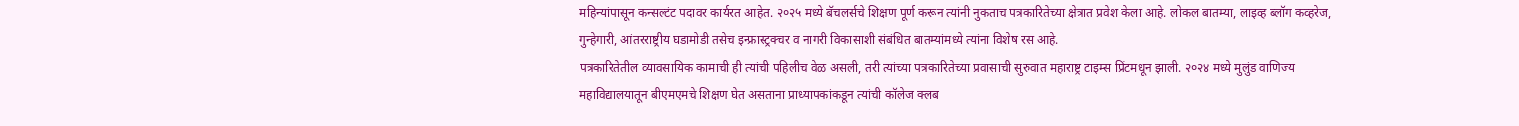महिन्यांपासून कन्सल्टंट पदावर कार्यरत आहेत. २०२५ मध्ये बॅचलर्सचे शिक्षण पूर्ण करून त्यांनी नुकताच पत्रकारितेच्या क्षेत्रात प्रवेश केला आहे. लोकल बातम्या, लाइव्ह ब्लॉग कव्हरेज, गुन्हेगारी, आंतरराष्ट्रीय घडामोडी तसेच इन्फ्रास्ट्रक्चर व नागरी विकासाशी संबंधित बातम्यांमध्ये त्यांना विशेष रस आहे.
पत्रकारितेतील व्यावसायिक कामाची ही त्यांची पहिलीच वेळ असली, तरी त्यांच्या पत्रकारितेच्या प्रवासाची सुरुवात महाराष्ट्र टाइम्स प्रिंटमधून झाली. २०२४ मध्ये मुलुंड वाणिज्य महाविद्यालयातून बीएमएमचे शिक्षण घेत असताना प्राध्यापकांकडून त्यांची कॉलेज क्लब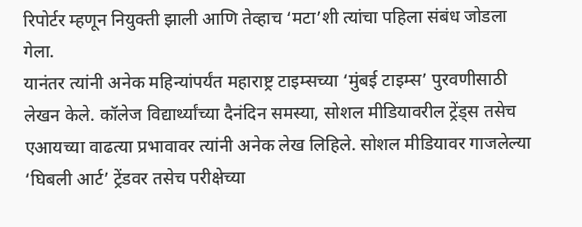रिपोर्टर म्हणून नियुक्ती झाली आणि तेव्हाच ‘मटा’शी त्यांचा पहिला संबंध जोडला गेला.
यानंतर त्यांनी अनेक महिन्यांपर्यंत महाराष्ट्र टाइम्सच्या ‘मुंबई टाइम्स’ पुरवणीसाठी लेखन केले. कॉलेज विद्यार्थ्यांच्या दैनंदिन समस्या, सोशल मीडियावरील ट्रेंड्स तसेच एआयच्या वाढत्या प्रभावावर त्यांनी अनेक लेख लिहिले. सोशल मीडियावर गाजलेल्या ‘घिबली आर्ट’ ट्रेंडवर तसेच परीक्षेच्या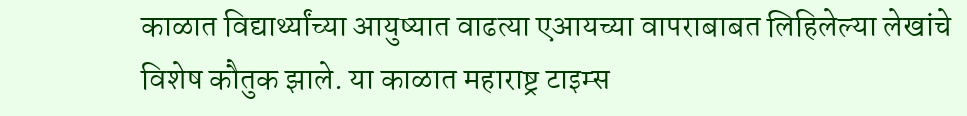काळात विद्यार्थ्यांच्या आयुष्यात वाढत्या एआयच्या वापराबाबत लिहिलेल्या लेखांचे विशेष कौतुक झाले. या काळात महाराष्ट्र टाइम्स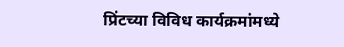प्रिंटच्या विविध कार्यक्रमांमध्ये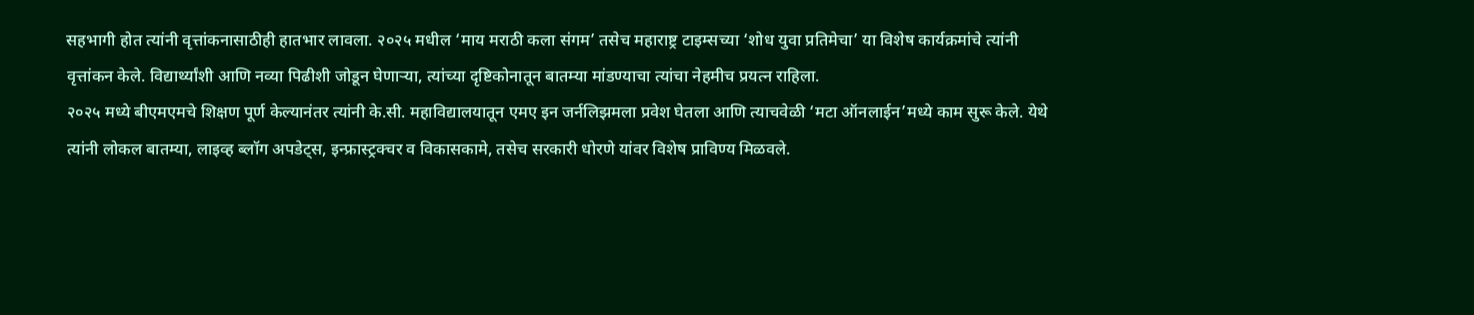सहभागी होत त्यांनी वृत्तांकनासाठीही हातभार लावला. २०२५ मधील ‘माय मराठी कला संगम’ तसेच महाराष्ट्र टाइम्सच्या ‘शोध युवा प्रतिमेचा’ या विशेष कार्यक्रमांचे त्यांनी वृत्तांकन केले. विद्यार्थ्यांशी आणि नव्या पिढीशी जोडून घेणाऱ्या, त्यांच्या दृष्टिकोनातून बातम्या मांडण्याचा त्यांचा नेहमीच प्रयत्न राहिला.
२०२५ मध्ये बीएमएमचे शिक्षण पूर्ण केल्यानंतर त्यांनी के.सी. महाविद्यालयातून एमए इन जर्नलिझमला प्रवेश घेतला आणि त्याचवेळी ‘मटा ऑनलाईन’मध्ये काम सुरू केले. येथे त्यांनी लोकल बातम्या, लाइव्ह ब्लॉग अपडेट्स, इन्फ्रास्ट्रक्चर व विकासकामे, तसेच सरकारी धोरणे यांवर विशेष प्राविण्य मिळवले.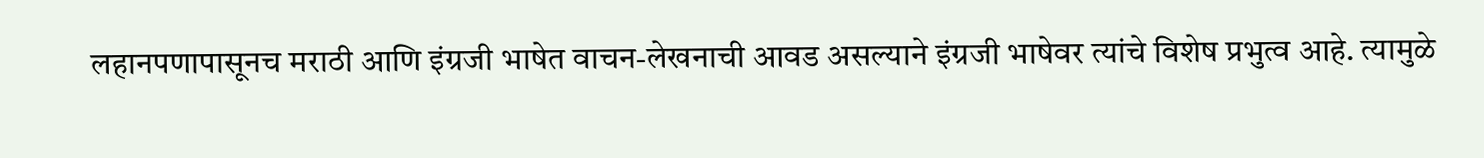लहानपणापासूनच मराठी आणि इंग्रजी भाषेत वाचन-लेखनाची आवड असल्याने इंग्रजी भाषेवर त्यांचे विशेष प्रभुत्व आहे. त्यामुळे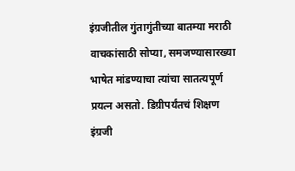इंग्रजीतील गुंतागुंतीच्या बातम्या मराठी वाचकांसाठी सोप्या, समजण्यासारख्या भाषेत मांडण्याचा त्यांचा सातत्यपूर्ण प्रयत्न असतो. डिग्रीपर्यंतचं शिक्षण इंग्रजी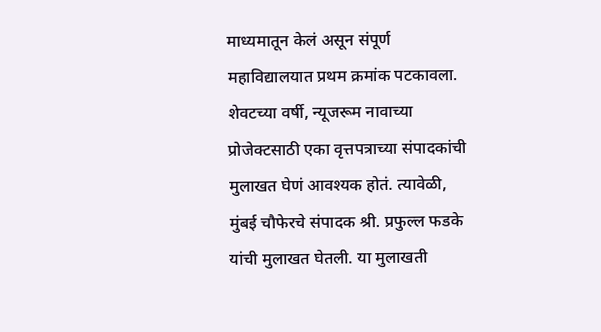माध्यमातून केलं असून संपूर्ण महाविद्यालयात प्रथम क्रमांक पटकावला. शेवटच्या वर्षी, न्यूजरूम नावाच्या प्रोजेक्टसाठी एका वृत्तपत्राच्या संपादकांची मुलाखत घेणं आवश्यक होतं. त्यावेळी, मुंबई चौफेरचे संपादक श्री. प्रफुल्ल फडके यांची मुलाखत घेतली. या मुलाखती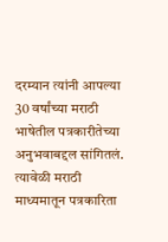दरम्यान त्यांनी आपल्या 30 वर्षांच्या मराठी भाषेतील पत्रकारीतेच्या अनुभवाबद्दल सांगितलं. त्यावेळी मराठी माध्यमातून पत्रकारिता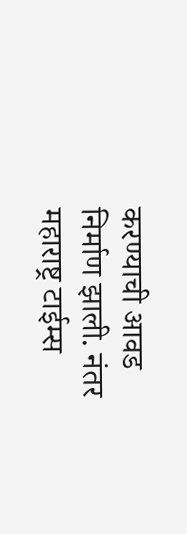करण्याची आवड निर्माण झाली. नंतर महाराष्ट्र टाईम्स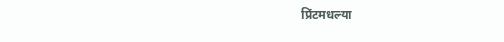प्रिंटमधल्या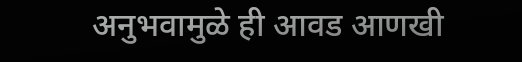अनुभवामुळे ही आवड आणखी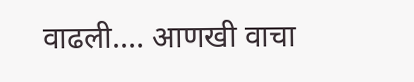वाढली.… आणखी वाचा